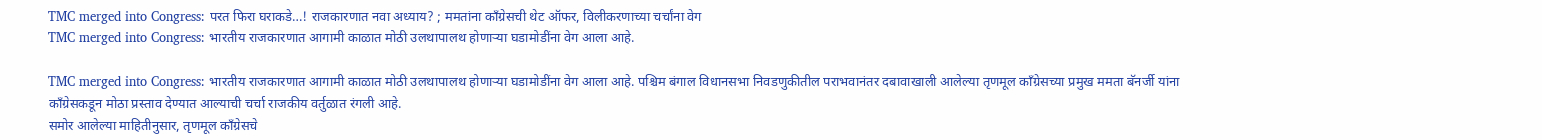TMC merged into Congress: परत फिरा घराकडे…! राजकारणात नवा अध्याय? ; ममतांना काँग्रेसची थेट ऑफर, विलीकरणाच्या चर्चांना वेग
TMC merged into Congress: भारतीय राजकारणात आगामी काळात मोठी उलथापालथ होणाऱ्या घडामोडींना वेग आला आहे.

TMC merged into Congress: भारतीय राजकारणात आगामी काळात मोठी उलथापालथ होणाऱ्या घडामोडींना वेग आला आहे. पश्चिम बंगाल विधानसभा निवडणुकीतील पराभवानंतर दबावाखाली आलेल्या तृणमूल काँग्रेसच्या प्रमुख ममता बॅनर्जी यांना काँग्रेसकडून मोठा प्रस्ताव देण्यात आल्याची चर्चा राजकीय वर्तुळात रंगली आहे.
समोर आलेल्या माहितीनुसार, तृणमूल काँग्रेसचे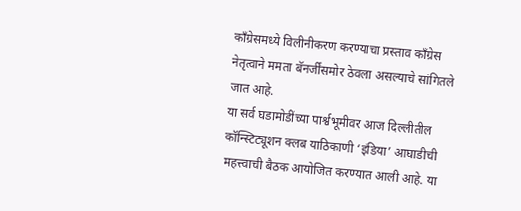काँग्रेसमध्ये विलीनीकरण करण्याचा प्रस्ताव काँग्रेस नेतृत्वाने ममता बॅनर्जींसमोर ठेवला असल्याचे सांगितले जात आहे.
या सर्व घडामोडींच्या पार्श्वभूमीवर आज दिल्लीतील कॉन्स्टिट्यूशन क्लब याठिकाणी ‘इंडिया’ आघाडीची महत्त्वाची बैठक आयोजित करण्यात आली आहे. या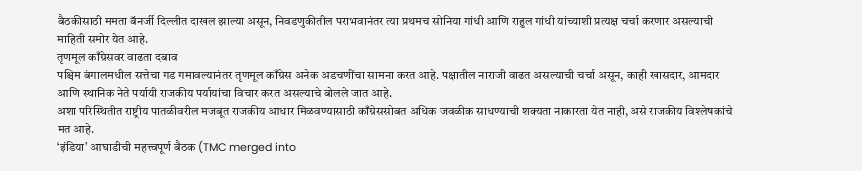बैठकीसाठी ममता बॅनर्जी दिल्लीत दाखल झाल्या असून, निवडणुकीतील पराभवानंतर त्या प्रथमच सोनिया गांधी आणि राहुल गांधी यांच्याशी प्रत्यक्ष चर्चा करणार असल्याची माहिती समोर येत आहे.
तृणमूल काँग्रेसवर वाढता दबाव
पश्चिम बंगालमधील सत्तेचा गड गमावल्यानंतर तृणमूल काँग्रेस अनेक अडचणींचा सामना करत आहे. पक्षातील नाराजी वाढत असल्याची चर्चा असून, काही खासदार, आमदार आणि स्थानिक नेते पर्यायी राजकीय पर्यायांचा विचार करत असल्याचे बोलले जात आहे.
अशा परिस्थितीत राष्ट्रीय पातळीवरील मजबूत राजकीय आधार मिळवण्यासाठी काँग्रेससोबत अधिक जवळीक साधण्याची शक्यता नाकारता येत नाही, असे राजकीय विश्लेषकांचे मत आहे.
‘इंडिया’ आघाडीची महत्त्वपूर्ण बैठक (TMC merged into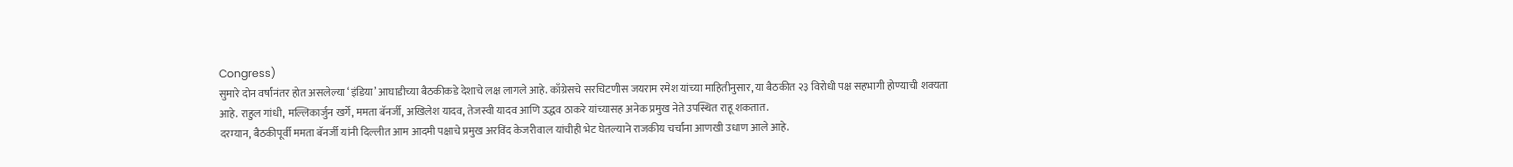Congress)
सुमारे दोन वर्षांनंतर होत असलेल्या ‘इंडिया’ आघाडीच्या बैठकीकडे देशाचे लक्ष लागले आहे. काँग्रेसचे सरचिटणीस जयराम रमेश यांच्या माहितीनुसार, या बैठकीत २३ विरोधी पक्ष सहभागी होण्याची शक्यता आहे. राहुल गांधी, मल्लिकार्जुन खर्गे, ममता बॅनर्जी, अखिलेश यादव, तेजस्वी यादव आणि उद्धव ठाकरे यांच्यासह अनेक प्रमुख नेते उपस्थित राहू शकतात.
दरम्यान, बैठकीपूर्वी ममता बॅनर्जी यांनी दिल्लीत आम आदमी पक्षाचे प्रमुख अरविंद केजरीवाल यांचीही भेट घेतल्याने राजकीय चर्चांना आणखी उधाण आले आहे.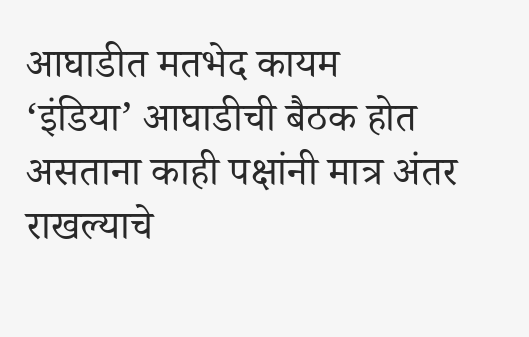आघाडीत मतभेद कायम
‘इंडिया’ आघाडीची बैठक होत असताना काही पक्षांनी मात्र अंतर राखल्याचे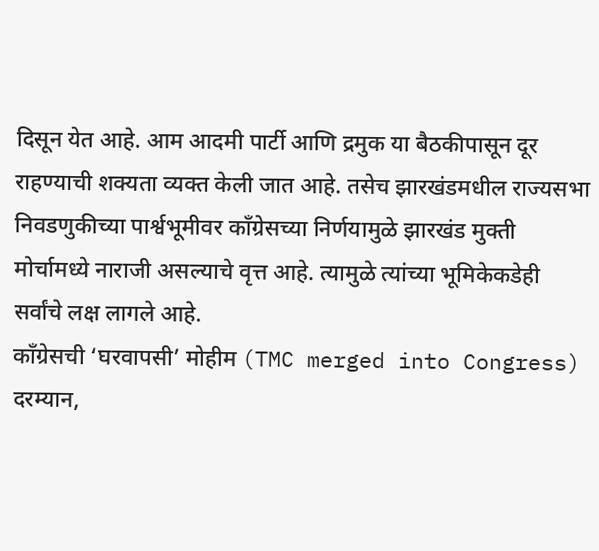दिसून येत आहे. आम आदमी पार्टी आणि द्रमुक या बैठकीपासून दूर राहण्याची शक्यता व्यक्त केली जात आहे. तसेच झारखंडमधील राज्यसभा निवडणुकीच्या पार्श्वभूमीवर काँग्रेसच्या निर्णयामुळे झारखंड मुक्ती मोर्चामध्ये नाराजी असल्याचे वृत्त आहे. त्यामुळे त्यांच्या भूमिकेकडेही सर्वांचे लक्ष लागले आहे.
काँग्रेसची ‘घरवापसी’ मोहीम (TMC merged into Congress)
दरम्यान,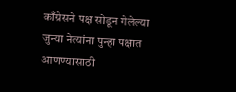काँग्रेसने पक्ष सोडून गेलेल्या जुन्या नेत्यांना पुन्हा पक्षात आणण्यासाठी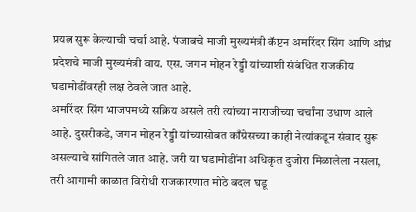प्रयत्न सुरू केल्याची चर्चा आहे. पंजाबचे माजी मुख्यमंत्री कॅप्टन अमरिंदर सिंग आणि आंध्र प्रदेशचे माजी मुख्यमंत्री वाय. एस. जगन मोहन रेड्डी यांच्याशी संबंधित राजकीय घडामोडींवरही लक्ष ठेवले जात आहे.
अमरिंदर सिंग भाजपमध्ये सक्रिय असले तरी त्यांच्या नाराजीच्या चर्चांना उधाण आले आहे. दुसरीकडे, जगन मोहन रेड्डी यांच्यासोबत काँग्रेसच्या काही नेत्यांकडून संवाद सुरू असल्याचे सांगितले जात आहे. जरी या घडामोडींना अधिकृत दुजोरा मिळालेला नसला, तरी आगामी काळात विरोधी राजकारणात मोठे बदल घडू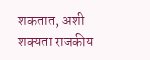शकतात, अशी शक्यता राजकीय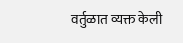वर्तुळात व्यक्त केली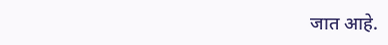जात आहे.